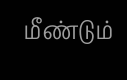மீண்டும்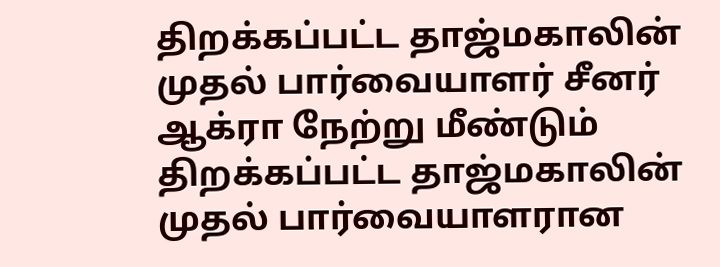திறக்கப்பட்ட தாஜ்மகாலின் முதல் பார்வையாளர் சீனர்
ஆக்ரா நேற்று மீண்டும் திறக்கப்பட்ட தாஜ்மகாலின் முதல் பார்வையாளரான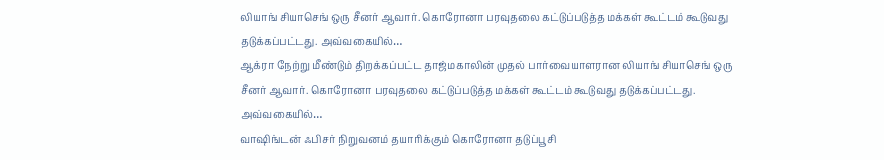லியாங் சியாசெங் ஒரு சீனர் ஆவார். கொரோனா பரவுதலை கட்டுப்படுத்த மக்கள் கூட்டம் கூடுவது தடுக்கப்பட்டது. அவ்வகையில்…
ஆக்ரா நேற்று மீண்டும் திறக்கப்பட்ட தாஜ்மகாலின் முதல் பார்வையாளரான லியாங் சியாசெங் ஒரு சீனர் ஆவார். கொரோனா பரவுதலை கட்டுப்படுத்த மக்கள் கூட்டம் கூடுவது தடுக்கப்பட்டது. அவ்வகையில்…
வாஷிங்டன் ஃபிசர் நிறுவனம் தயாரிக்கும் கொரோனா தடுப்பூசி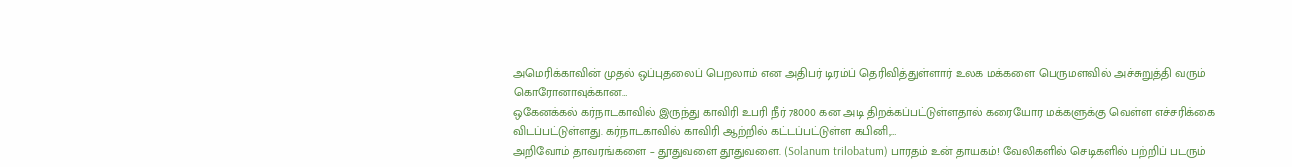அமெரிக்காவின் முதல் ஒப்புதலைப் பெறலாம் என அதிபர் டிரம்ப் தெரிவித்துள்ளார் உலக மக்களை பெருமளவில் அச்சுறுத்தி வரும் கொரோனாவுக்கான…
ஒகேனக்கல் கர்நாடகாவில் இருந்து காவிரி உபரி நீர் 78000 கன அடி திறக்கப்பட்டுள்ளதால் கரையோர மக்களுக்கு வெள்ள எச்சரிக்கை விடப்பட்டுள்ளது. கர்நாடகாவில் காவிரி ஆற்றில் கட்டப்பட்டுள்ள கபினி,…
அறிவோம் தாவரங்களை – தூதுவளை தூதுவளை. (Solanum trilobatum) பாரதம் உன் தாயகம்! வேலிகளில் செடிகளில் பற்றிப் படரும்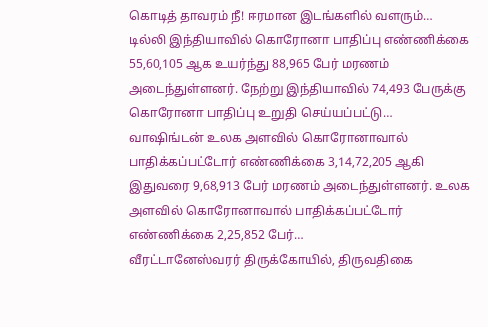கொடித் தாவரம் நீ! ஈரமான இடங்களில் வளரும்…
டில்லி இந்தியாவில் கொரோனா பாதிப்பு எண்ணிக்கை 55,60,105 ஆக உயர்ந்து 88,965 பேர் மரணம் அடைந்துள்ளனர். நேற்று இந்தியாவில் 74,493 பேருக்கு கொரோனா பாதிப்பு உறுதி செய்யப்பட்டு…
வாஷிங்டன் உலக அளவில் கொரோனாவால் பாதிக்கப்பட்டோர் எண்ணிக்கை 3,14,72,205 ஆகி இதுவரை 9,68,913 பேர் மரணம் அடைந்துள்ளனர். உலக அளவில் கொரோனாவால் பாதிக்கப்பட்டோர் எண்ணிக்கை 2,25,852 பேர்…
வீரட்டானேஸ்வரர் திருக்கோயில், திருவதிகை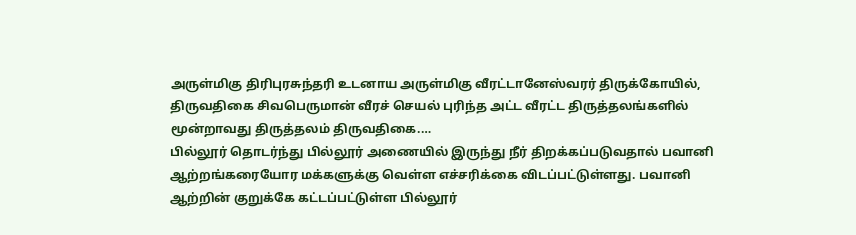அருள்மிகு திரிபுரசுந்தரி உடனாய அருள்மிகு வீரட்டானேஸ்வரர் திருக்கோயில், திருவதிகை சிவபெருமான் வீரச் செயல் புரிந்த அட்ட வீரட்ட திருத்தலங்களில் மூன்றாவது திருத்தலம் திருவதிகை.…
பில்லூர் தொடர்ந்து பில்லூர் அணையில் இருந்து நீர் திறக்கப்படுவதால் பவானி ஆற்றங்கரையோர மக்களுக்கு வெள்ள எச்சரிக்கை விடப்பட்டுள்ளது. பவானி ஆற்றின் குறுக்கே கட்டப்பட்டுள்ள பில்லூர்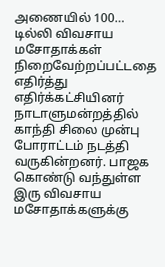அணையில் 100…
டில்லி விவசாய மசோதாக்கள் நிறைவேற்றப்பட்டதை எதிர்த்து எதிர்க்கட்சியினர் நாடாளுமன்றத்தில் காந்தி சிலை முன்பு போராட்டம் நடத்தி வருகின்றனர். பாஜக கொண்டு வந்துள்ள இரு விவசாய மசோதாக்களுக்கு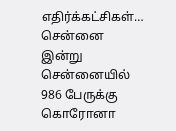எதிர்க்கட்சிகள்…
சென்னை இன்று சென்னையில் 986 பேருக்கு கொரோனா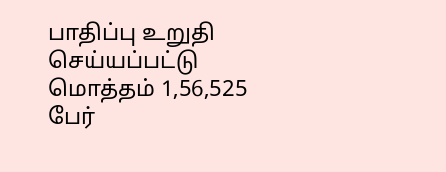பாதிப்பு உறுதி செய்யப்பட்டு மொத்தம் 1,56,525 பேர்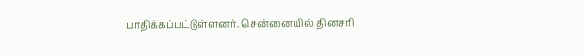பாதிக்கப்பட்டுள்ளனர். சென்னையில் தினசரி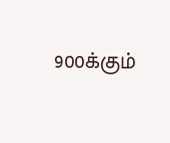900க்கும்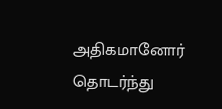அதிகமானோர் தொடர்ந்து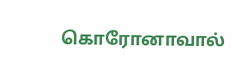கொரோனாவால்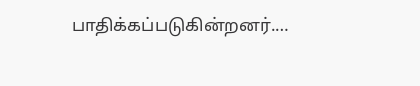பாதிக்கப்படுகின்றனர்.…